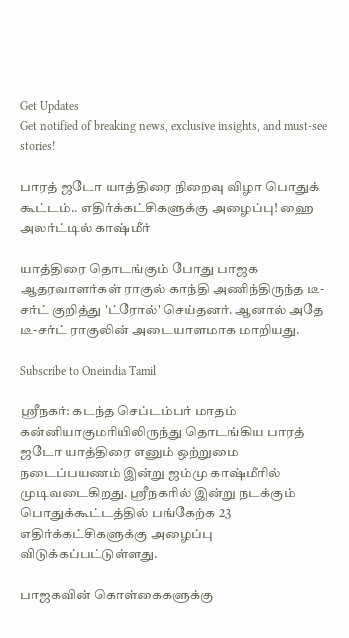Get Updates
Get notified of breaking news, exclusive insights, and must-see stories!

பாரத் ஜடோ யாத்திரை நிறைவு விழா பொதுக் கூட்டம்.. எதிர்க்கட்சிகளுக்கு அழைப்பு! ஹை அலர்ட்டில் காஷ்மீர்

யாத்திரை தொடங்கும் போது பாஜக ஆதரவாளர்கள் ராகுல் காந்தி அணிந்திருந்த டீ-சர்ட் குறித்து 'ட்ரோல்' செய்தனர். ஆனால் அதே டீ-சர்ட் ராகுலின் அடையாளமாக மாறியது.

Subscribe to Oneindia Tamil

ஸ்ரீநகர்: கடந்த செப்டம்பர் மாதம் கன்னியாகுமரியிலிருந்து தொடங்கிய பாரத் ஜடோ யாத்திரை எனும் ஒற்றுமை நடைப்பயணம் இன்று ஜம்மு காஷ்மீரில் முடிவடைகிறது. ஸ்ரீநகரில் இன்று நடக்கும் பொதுக்கூட்டத்தில் பங்கேற்க 23 எதிர்க்கட்சிகளுக்கு அழைப்பு விடுக்கப்பட்டுள்ளது.

பாஜகவின் கொள்கைகளுக்கு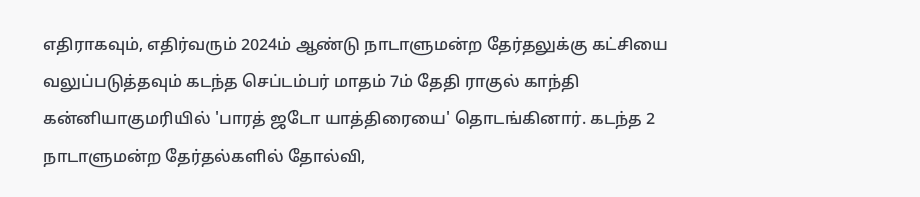எதிராகவும், எதிர்வரும் 2024ம் ஆண்டு நாடாளுமன்ற தேர்தலுக்கு கட்சியை வலுப்படுத்தவும் கடந்த செப்டம்பர் மாதம் 7ம் தேதி ராகுல் காந்தி கன்னியாகுமரியில் 'பாரத் ஜடோ யாத்திரையை' தொடங்கினார். கடந்த 2 நாடாளுமன்ற தேர்தல்களில் தோல்வி,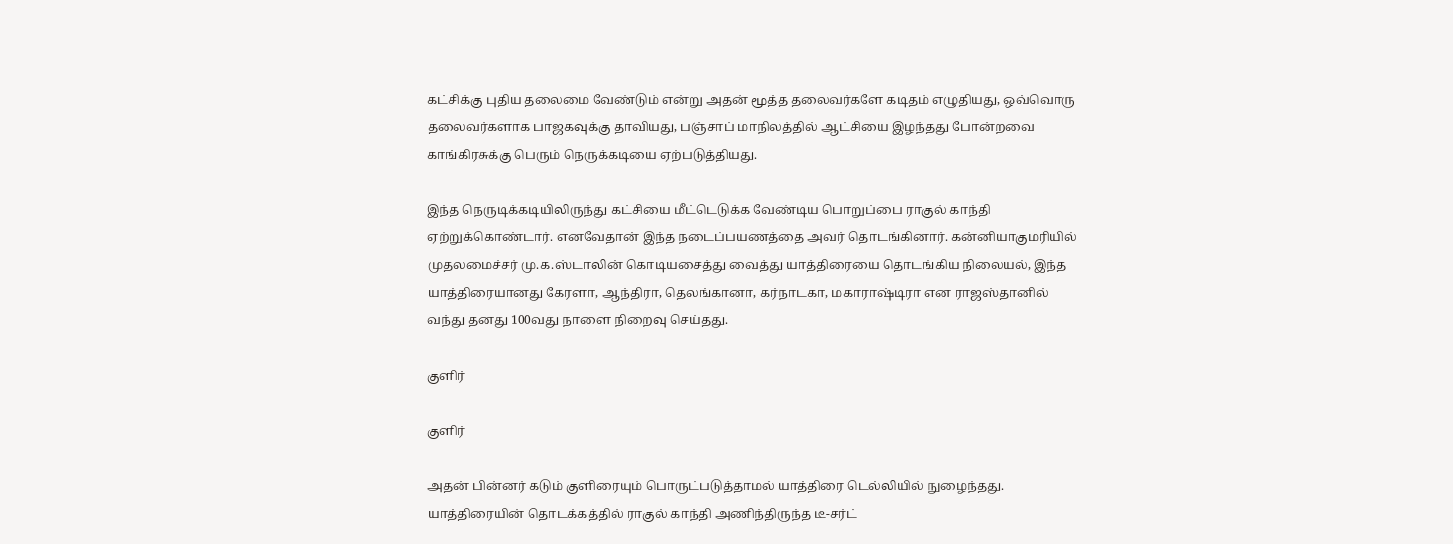கட்சிக்கு புதிய தலைமை வேண்டும் என்று அதன் மூத்த தலைவர்களே கடிதம் எழுதியது, ஒவ்வொரு தலைவர்களாக பாஜகவுக்கு தாவியது, பஞ்சாப் மாநிலத்தில் ஆட்சியை இழந்தது போன்றவை காங்கிரசுக்கு பெரும் நெருக்கடியை ஏற்படுத்தியது.

இந்த நெருடிக்கடியிலிருந்து கட்சியை மீட்டெடுக்க வேண்டிய பொறுப்பை ராகுல் காந்தி ஏற்றுக்கொண்டார். எனவேதான் இந்த நடைப்பயணத்தை அவர் தொடங்கினார். கன்னியாகுமரியில் முதலமைச்சர் மு.க.ஸ்டாலின் கொடியசைத்து வைத்து யாத்திரையை தொடங்கிய நிலையல், இந்த யாத்திரையானது கேரளா, ஆந்திரா, தெலங்கானா, கர்நாடகா, மகாராஷ்டிரா என ராஜஸ்தானில் வந்து தனது 100வது நாளை நிறைவு செய்தது.

குளிர்

குளிர்

அதன் பின்னர் கடும் குளிரையும் பொருட்படுத்தாமல் யாத்திரை டெல்லியில் நுழைந்தது. யாத்திரையின் தொடக்கத்தில் ராகுல் காந்தி அணிந்திருந்த டீ-சர்ட்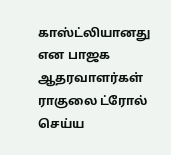காஸ்ட்லியானது என பாஜக ஆதரவாளர்கள் ராகுலை ட்ரோல் செய்ய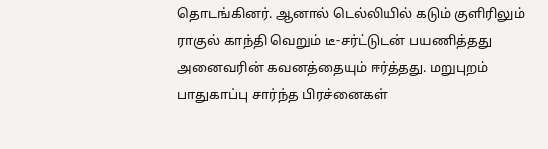தொடங்கினர். ஆனால் டெல்லியில் கடும் குளிரிலும் ராகுல் காந்தி வெறும் டீ-சர்ட்டுடன் பயணித்தது அனைவரின் கவனத்தையும் ஈர்த்தது. மறுபுறம் பாதுகாப்பு சார்ந்த பிரச்னைகள்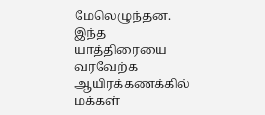மேலெழுந்தன. இந்த யாத்திரையை வரவேற்க ஆயிரக்கணக்கில் மக்கள்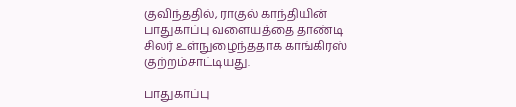குவிந்ததில், ராகுல் காந்தியின் பாதுகாப்பு வளையத்தை தாண்டி சிலர் உள்நுழைந்ததாக காங்கிரஸ் குற்றம்சாட்டியது.

பாதுகாப்பு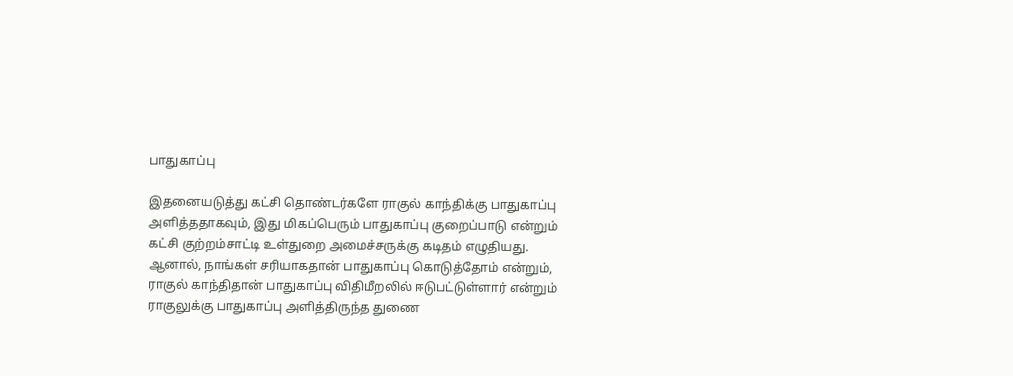பாதுகாப்பு

இதனையடுத்து கட்சி தொண்டர்களே ராகுல் காந்திக்கு பாதுகாப்பு அளித்ததாகவும், இது மிகப்பெரும் பாதுகாப்பு குறைப்பாடு என்றும் கட்சி குற்றம்சாட்டி உள்துறை அமைச்சருக்கு கடிதம் எழுதியது. ஆனால், நாங்கள் சரியாகதான் பாதுகாப்பு கொடுத்தோம் என்றும், ராகுல் காந்திதான் பாதுகாப்பு விதிமீறலில் ஈடுபட்டுள்ளார் என்றும் ராகுலுக்கு பாதுகாப்பு அளித்திருந்த துணை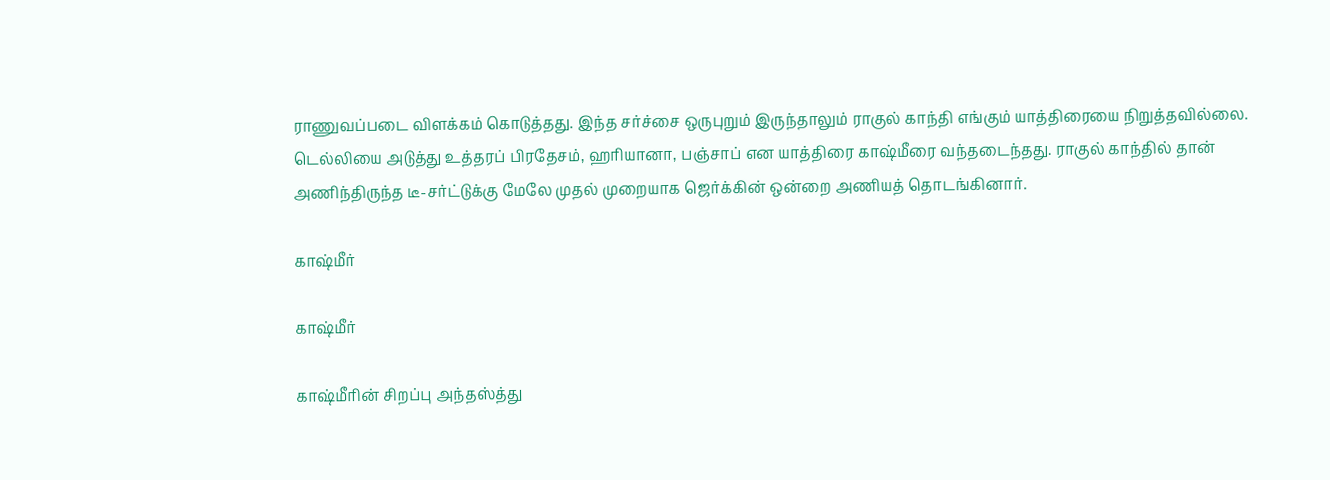ராணுவப்படை விளக்கம் கொடுத்தது. இந்த சர்ச்சை ஒருபுறும் இருந்தாலும் ராகுல் காந்தி எங்கும் யாத்திரையை நிறுத்தவில்லை. டெல்லியை அடுத்து உத்தரப் பிரதேசம், ஹரியானா, பஞ்சாப் என யாத்திரை காஷ்மீரை வந்தடைந்தது. ராகுல் காந்தில் தான் அணிந்திருந்த டீ-சர்ட்டுக்கு மேலே முதல் முறையாக ஜெர்க்கின் ஒன்றை அணியத் தொடங்கினார்.

காஷ்மீர்

காஷ்மீர்

காஷ்மீரின் சிறப்பு அந்தஸ்த்து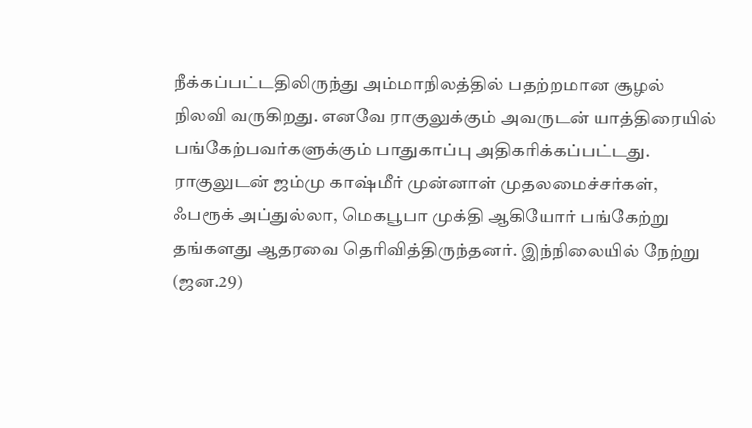நீக்கப்பட்டதிலிருந்து அம்மாநிலத்தில் பதற்றமான சூழல் நிலவி வருகிறது. எனவே ராகுலுக்கும் அவருடன் யாத்திரையில் பங்கேற்பவர்களுக்கும் பாதுகாப்பு அதிகரிக்கப்பட்டது. ராகுலுடன் ஜம்மு காஷ்மீர் முன்னாள் முதலமைச்சர்கள், ஃபரூக் அப்துல்லா, மெகபூபா முக்தி ஆகியோர் பங்கேற்று தங்களது ஆதரவை தெரிவித்திருந்தனர். இந்நிலையில் நேற்று (ஜன.29)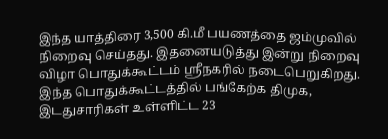இந்த யாத்திரை 3,500 கி.மீ பயணத்தை ஜம்முவில் நிறைவு செய்தது. இதனையடுத்து இன்று நிறைவு விழா பொதுக்கூட்டம் ஸ்ரீநகரில் நடைபெறுகிறது. இந்த பொதுக்கூட்டத்தில் பங்கேற்க திமுக, இடதுசாரிகள் உள்ளிட்ட 23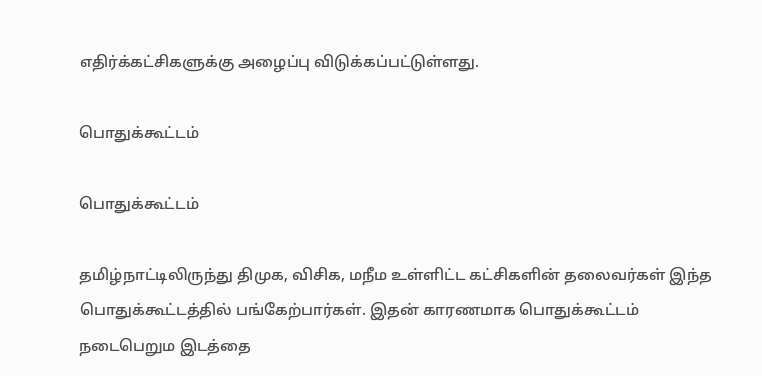எதிர்க்கட்சிகளுக்கு அழைப்பு விடுக்கப்பட்டுள்ளது.

பொதுக்கூட்டம்

பொதுக்கூட்டம்

தமிழ்நாட்டிலிருந்து திமுக, விசிக, மநீம உள்ளிட்ட கட்சிகளின் தலைவர்கள் இந்த பொதுக்கூட்டத்தில் பங்கேற்பார்கள். இதன் காரணமாக பொதுக்கூட்டம் நடைபெறும இடத்தை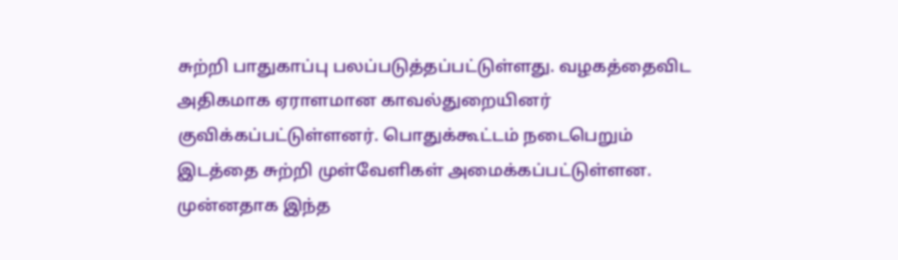சுற்றி பாதுகாப்பு பலப்படுத்தப்பட்டுள்ளது. வழகத்தைவிட அதிகமாக ஏராளமான காவல்துறையினர் குவிக்கப்பட்டுள்ளனர். பொதுக்கூட்டம் நடைபெறும் இடத்தை சுற்றி முள்வேளிகள் அமைக்கப்பட்டுள்ளன. முன்னதாக இந்த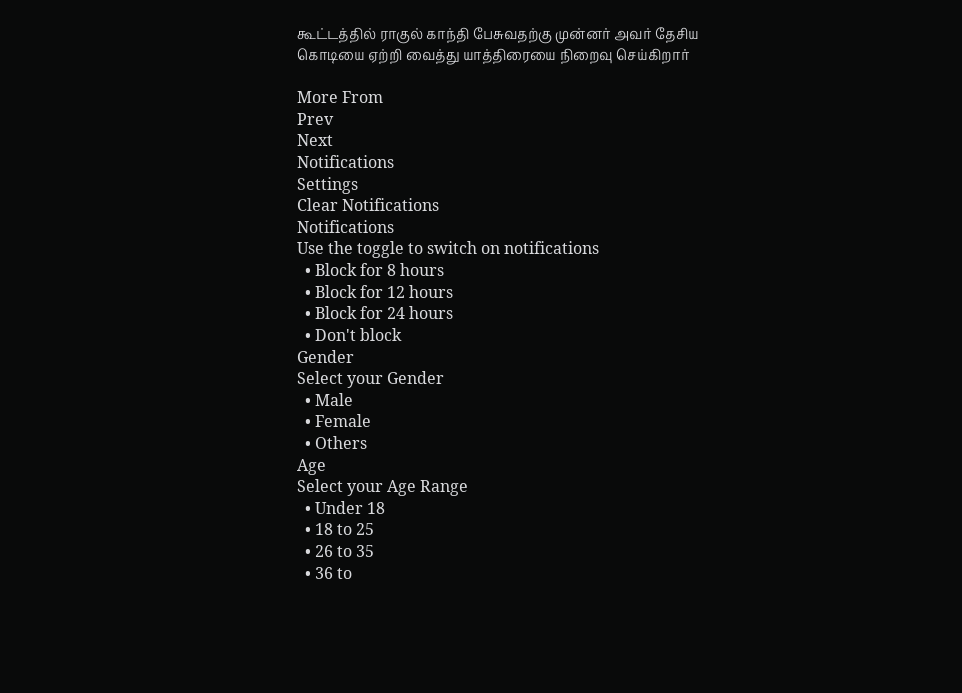கூட்டத்தில் ராகுல் காந்தி பேசுவதற்கு முன்னர் அவர் தேசிய கொடியை ஏற்றி வைத்து யாத்திரையை நிறைவு செய்கிறார்

More From
Prev
Next
Notifications
Settings
Clear Notifications
Notifications
Use the toggle to switch on notifications
  • Block for 8 hours
  • Block for 12 hours
  • Block for 24 hours
  • Don't block
Gender
Select your Gender
  • Male
  • Female
  • Others
Age
Select your Age Range
  • Under 18
  • 18 to 25
  • 26 to 35
  • 36 to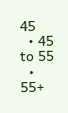45
  • 45 to 55
  • 55+